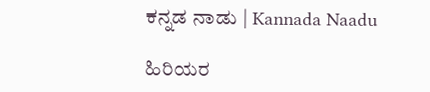ಕನ್ನಡ ನಾಡು | Kannada Naadu

ಹಿರಿಯರ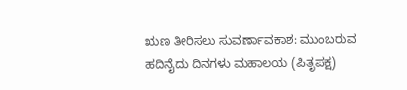ಋಣ ತೀರಿಸಲು ಸುವರ್ಣಾವಕಾಶ: ಮುಂಬರುವ ಹದಿನೈದು ದಿನಗಳು ಮಹಾಲಯ (ಪಿತೃಪಕ್ಷ)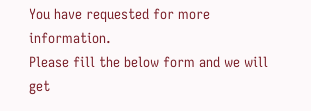You have requested for more information.
Please fill the below form and we will get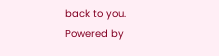back to you.
Powered by